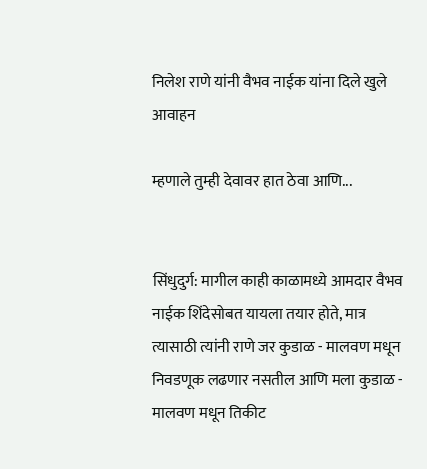निलेश राणे यांनी वैभव नाईक यांना दिले खुले आवाहन

म्हणाले तुम्ही देवावर हात ठेवा आणि...


सिंधुदुर्ग: मागील काही काळामध्ये आमदार वैभव नाईक शिंदेसोबत यायला तयार होते, मात्र त्यासाठी त्यांनी राणे जर कुडाळ - मालवण मधून निवडणूक लढणार नसतील आणि मला कुडाळ - मालवण मधून तिकीट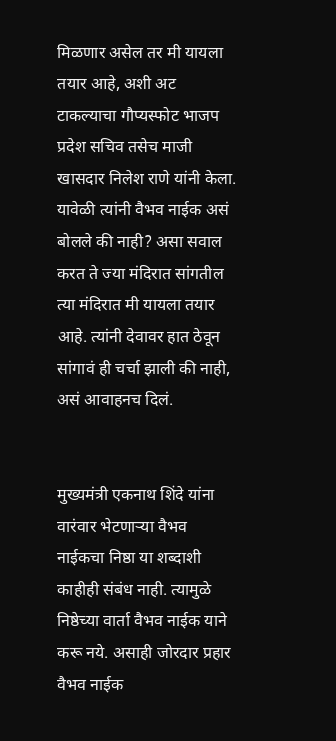मिळणार असेल तर मी यायला तयार आहे, अशी अट टाकल्याचा गौप्यस्फोट भाजप प्रदेश सचिव तसेच माजी खासदार निलेश राणे यांनी केला. यावेळी त्यांनी वैभव नाईक असं बोलले की नाही? असा सवाल करत ते ज्या मंदिरात सांगतील त्या मंदिरात मी यायला तयार आहे. त्यांनी देवावर हात ठेवून सांगावं ही चर्चा झाली की नाही, असं आवाहनच दिलं.


मुख्यमंत्री एकनाथ शिंदे यांना वारंवार भेटणाऱ्या वैभव नाईकचा निष्ठा या शब्दाशी काहीही संबंध नाही. त्यामुळे निष्ठेच्या वार्ता वैभव नाईक याने करू नये. असाही जोरदार प्रहार वैभव नाईक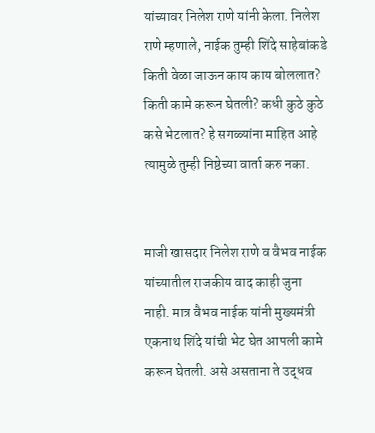यांच्यावर निलेश राणे यांनी केला. निलेश राणे म्हणाले, नाईक तुम्ही शिंदे साहेबांकडे किती वेळा जाऊन काय काय बोललात? किती कामे करून घेतली? कधी कुठे कुठे कसे भेटलात? हे सगळ्यांना माहित आहे त्यामुळे तुम्ही निष्ठेच्या वार्ता करु नका.


माजी खासदार निलेश राणे व वैभव नाईक यांच्यातील राजकीय वाद काही जुना नाही. मात्र वैभव नाईक यांनी मुख्यमंत्री एकनाथ शिंदे यांची भेट घेत आपली कामे करून घेतली. असे असताना ते उद्धव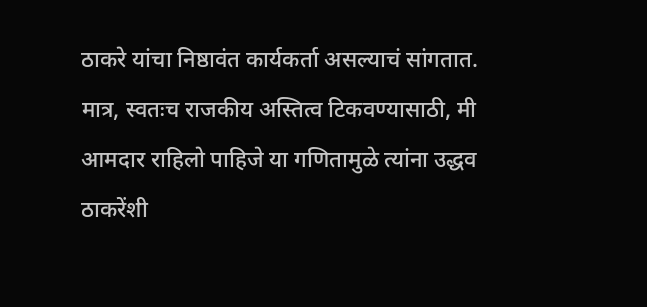ठाकरे यांचा निष्ठावंत कार्यकर्ता असल्याचं सांगतात. मात्र, स्वतःच राजकीय अस्तित्व टिकवण्यासाठी, मी आमदार राहिलो पाहिजे या गणितामुळे त्यांना उद्धव ठाकरेंशी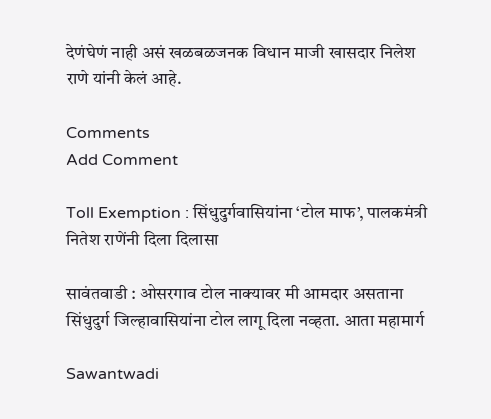देणंघेणं नाही असं खळबळजनक विधान माजी खासदार निलेश राणे यांनी केलं आहे.

Comments
Add Comment

Toll Exemption : सिंधुदुर्गवासियांना ‘टोल माफ’, पालकमंत्री नितेश राणेंनी दिला दिलासा

सावंतवाडी : ओसरगाव टोल नाक्यावर मी आमदार असताना सिंधुदुर्ग जिल्हावासियांना टोल लागू दिला नव्हता. आता महामार्ग

Sawantwadi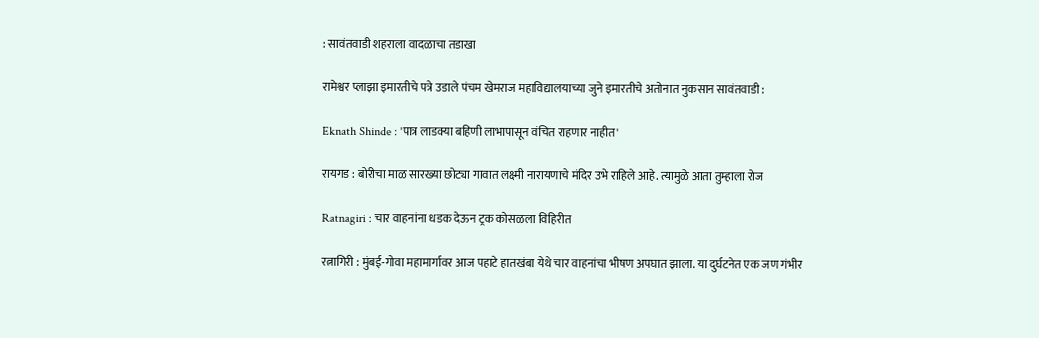: सावंतवाडी शहराला वादळाचा तडाखा

रामेश्वर प्लाझा इमारतीचे पत्रे उडाले पंचम खेमराज महाविद्यालयाच्या जुने इमारतीचे अतोनात नुकसान सावंतवाडी :

Eknath Shinde : 'पात्र लाडक्या बहिणी लाभापासून वंचित राहणार नाहीत'

रायगड : बोरीचा माळ सारख्या छोट्या गावात लक्ष्मी नारायणाचे मंदिर उभे राहिले आहे. त्यामुळे आता तुम्हाला रोज

Ratnagiri : चार वाहनांना धडक देऊन ट्रक कोसळला विहिरीत

रत्नागिरी : मुंबई-गोवा महामार्गावर आज पहाटे हातखंबा येथे चार वाहनांचा भीषण अपघात झाला. या दुर्घटनेत एक जण गंभीर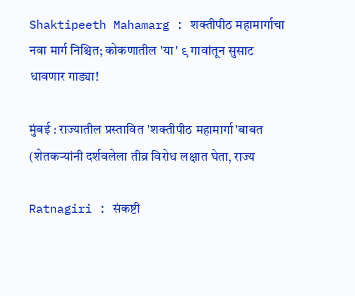Shaktipeeth Mahamarg : शक्तीपीठ महामार्गाचा नवा मार्ग निश्चित; कोकणातील 'या' ९ गावांतून सुसाट धावणार गाड्या!

मुंबई : राज्यातील प्रस्तावित 'शक्तीपीठ महामार्गा'बाबत (शेतकऱ्यांनी दर्शवलेला तीव्र विरोध लक्षात घेता, राज्य

Ratnagiri : संकष्टी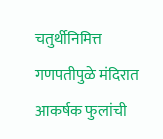चतुर्थीनिमित्त गणपतीपुळे मंदिरात आकर्षक फुलांची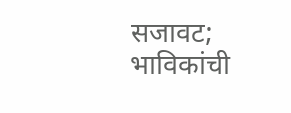सजावट; भाविकांची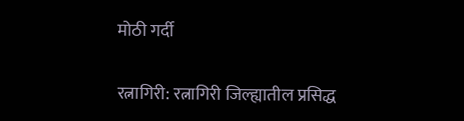मोठी गर्दी

रत्नागिरी: रत्नागिरी जिल्ह्यातील प्रसिद्ध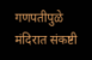गणपतीपुळे मंदिरात संकष्टी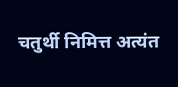चतुर्थी निमित्त अत्यंत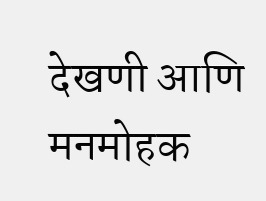देखणी आणि मनमोहक